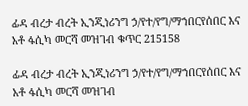ፊዳ ብረታ ብረት ኢንጂነሪንግ ኃ/የተ/የግ/ማኀበርየሰበር እና አቶ ፋሲካ መርሻ መዝገብ ቁጥር 215158

ፊዳ ብረታ ብረት ኢንጂነሪንግ ኃ/የተ/የግ/ማኀበርየሰበር እና አቶ ፋሲካ መርሻ መዝገብ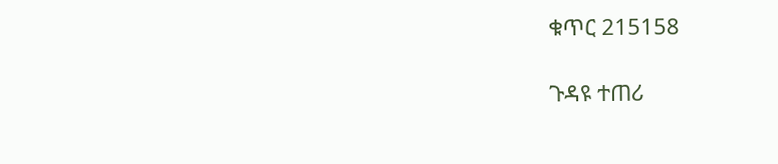ቁጥር 215158

ጉዳዩ ተጠሪ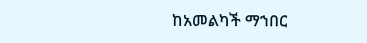ከአመልካች ማኀበር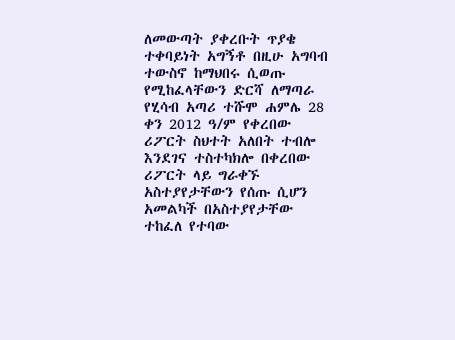ለመውጣት ያቀረቡት ጥያቄ ተቀባይነት አግኝቶ በዚሁ አግባብ ተውስኖ ከማህበሩ ሲወጡ የሚከፈላቸውን ድርሻ ለማጣራ የሂሳብ አጣሪ ተሹሞ ሐምሌ 28 ቀን 2012 ዓ/ም የቀረበው ሪፖርት ስህተት አለበት ተብሎ እንደገና ተስተካክሎ በቀረበው ሪፖርት ላይ ግራቀኙ አስተያየታቸውን የሰጡ ሲሆን አመልካች በአስተያየታቸው ተከፈለ የተባው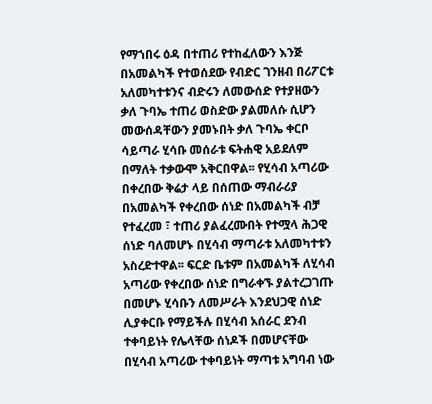የማኀበሩ ዕዳ በተጠሪ የተከፈለውን እንጅ በአመልካች የተወሰደው የብድር ገንዘብ በሪፖርቱ አለመካተቱንና ብድሩን ለመውሰድ የተያዘውን ቃለ ጉባኤ ተጠሪ ወስድው ያልመለሱ ሲሆን መውሰዳቸውን ያመኑበት ቃለ ጉባኤ ቀርቦ ሳይጣራ ሂሳቡ መሰራቱ ፍትሐዊ አይደለም በማለት ተቃውሞ አቅርበዋል፡፡ የሂሳብ አጣሪው በቀረበው ቅሬታ ላይ በሰጠው ማብራሪያ በአመልካች የቀረበው ሰነድ በአመልካች ብቻ የተፈረመ ፣ ተጠሪ ያልፈረሙበት የተሟላ ሕጋዊ ሰነድ ባለመሆኑ በሂሳብ ማጣራቱ አለመካተቱን አስረድተዋል፡፡ ፍርድ ቤቱም በአመልካች ለሂሳብ አጣሪው የቀረበው ሰነድ በግራቀኙ ያልተረጋገጡ በመሆኑ ሂሳቡን ለመሥራት እንደህጋዊ ሰነድ ሊያቀርቡ የማይችሉ በሂሳብ አሰራር ደንብ ተቀባይነት የሌላቸው ሰነዶች በመሆናቸው በሂሳብ አጣሪው ተቀባይነት ማጣቱ አግባብ ነው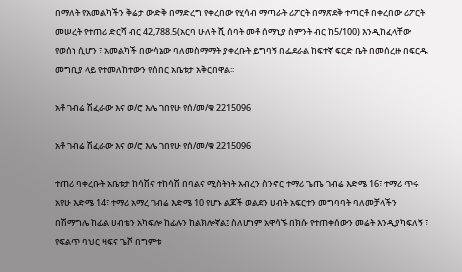በማለት የአመልካችን ቅሬታ ውድቅ በማድረግ የቀረበው የሂሳብ ማጣራት ሪፖርት በማጽደቅ ተጣርቶ በቀረበው ሪፖርት መሠረት የተጠሪ ድርሻ ብር 42,788.5(አርባ ሁለት ሺ ሰባት መቶ ሰማኒያ ስምንት ብር ከ5/100) እንዲከፈላቸው የወሰነ ሲሆን ፣ አመልካች በውሳኔው ባለመስማማት ያቀረቡት ይግባኝ በፌደራል ከፍተኛ ፍርድ ቤት በመሰረዙ በፍርዱ መግቢያ ላይ የተመለከተውን የሰበር አቤቱታ አቅርበዋል፡፡

አቶ ገብሬ ሽፈራው እና ወ/ሮ እሌ ገበየሁ የሰ/መ/ቁ 2215096

አቶ ገብሬ ሽፈራው እና ወ/ሮ እሌ ገበየሁ የሰ/መ/ቁ 2215096

ተጠሪ ባቀረቡት አቤቱታ ከሳሽና ተከሳሽ በባልና ሚስትነት አብረን ስንኖር ተማሪ ጌጤ ገብሬ እድሜ 16፣ ተማሪ ጥሩ አየሁ እድሜ 14፣ ተማሪ አማረ ገብሬ እድሜ 10 የሆኑ ልጆች ወልደን ሀብት አፍርተን መግባባት ባለመቻላችን በሽማግሌ ከፊል ሀብቴን አካፍሎ ከፊሉን ከልክሎኛል፤ ስለሆነም አዋሳኙ በክሱ የተጠቀሰውን መሬት እንዲያካፍለኝ ፣ የፍልጥ ባህር ዛፍና ጌሾ በግምቱ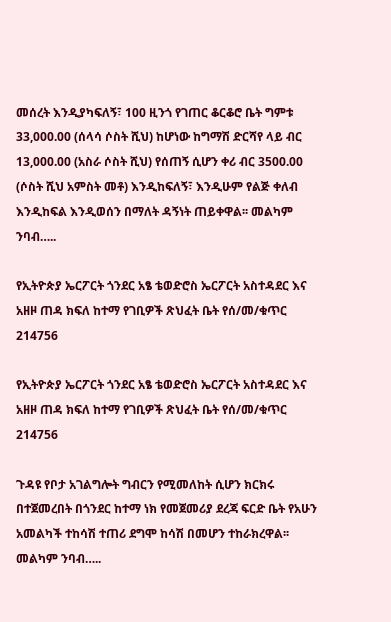መሰረት እንዲያካፍለኝ፣ 100 ዚንጎ የገጠር ቆርቆሮ ቤት ግምቱ 33,000.00 (ሰላሳ ሶስት ሺህ) ከሆነው ከግማሽ ድርሻየ ላይ ብር 13,000.00 (አስራ ሶስት ሺህ) የሰጠኝ ሲሆን ቀሪ ብር 3500.00 (ሶስት ሺህ አምስት መቶ) እንዲከፍለኝ፣ እንዲሁም የልጅ ቀለብ እንዲከፍል እንዲወሰን በማለት ዳኝነት ጠይቀዋል፡፡ መልካም ንባብ…..

የኢትዮጵያ ኤርፖርት ጎንደር አፄ ቴወድሮስ ኤርፖርት አስተዳደር እና አዘዞ ጠዳ ክፍለ ከተማ የገቢዎች ጽህፈት ቤት የሰ/መ/ቁጥር 214756

የኢትዮጵያ ኤርፖርት ጎንደር አፄ ቴወድሮስ ኤርፖርት አስተዳደር እና አዘዞ ጠዳ ክፍለ ከተማ የገቢዎች ጽህፈት ቤት የሰ/መ/ቁጥር 214756

ጉዳዩ የቦታ አገልግሎት ግብርን የሚመለከት ሲሆን ክርክሩ በተጀመረበት በጎንደር ከተማ ነክ የመጀመሪያ ደረጃ ፍርድ ቤት የአሁን አመልካች ተከሳሽ ተጠሪ ደግሞ ከሳሽ በመሆን ተከራክረዋል፡፡ መልካም ንባብ…..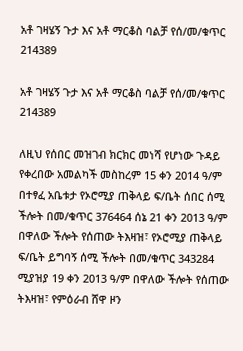አቶ ገዛሄኝ ጉታ እና አቶ ማርቆስ ባልቻ የሰ/መ/ቁጥር 214389

አቶ ገዛሄኝ ጉታ እና አቶ ማርቆስ ባልቻ የሰ/መ/ቁጥር 214389

ለዚህ የሰበር መዝገብ ክርክር መነሻ የሆነው ጉዳይ የቀረበው አመልካች መስከረም 15 ቀን 2014 ዓ/ም በተፃፈ አቤቱታ የኦሮሚያ ጠቅላይ ፍ/ቤት ሰበር ሰሚ ችሎት በመ/ቁጥር 376464 ሰኔ 21 ቀን 2013 ዓ/ም በዋለው ችሎት የሰጠው ትእዛዝ፣ የኦሮሚያ ጠቅላይ ፍ/ቤት ይግባኝ ሰሚ ችሎት በመ/ቁጥር 343284 ሚያዝያ 19 ቀን 2013 ዓ/ም በዋለው ችሎት የሰጠው ትእዛዝ፣ የምዕራብ ሸዋ ዞን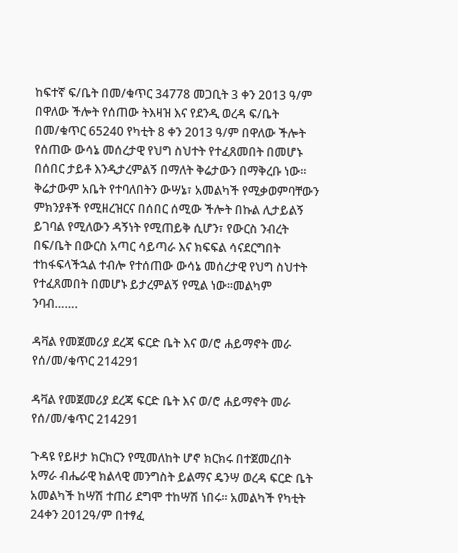ከፍተኛ ፍ/ቤት በመ/ቁጥር 34778 መጋቢት 3 ቀን 2013 ዓ/ም በዋለው ችሎት የሰጠው ትእዛዝ እና የደንዲ ወረዳ ፍ/ቤት በመ/ቁጥር 65240 የካቲት 8 ቀን 2013 ዓ/ም በዋለው ችሎት የሰጠው ውሳኔ መሰረታዊ የህግ ስህተት የተፈጸመበት በመሆኑ በሰበር ታይቶ እንዲታረምልኝ በማለት ቅሬታውን በማቅረቡ ነው፡፡ ቅሬታውም አቤት የተባለበትን ውሣኔ፣ አመልካች የሚቃወምባቸውን ምክንያቶች የሚዘረዝርና በሰበር ሰሚው ችሎት በኩል ሊታይልኝ ይገባል የሚለውን ዳኝነት የሚጠይቅ ሲሆን፣ የውርስ ንብረት በፍ/ቤት በውርስ አጣር ሳይጣራ እና ክፍፍል ሳናደርግበት ተከፋፍላችኋል ተብሎ የተሰጠው ውሳኔ መሰረታዊ የህግ ስህተት የተፈጸመበት በመሆኑ ይታረምልኝ የሚል ነው፡፡መልካም ንባብ…….

ዳቫል የመጀመሪያ ደረጃ ፍርድ ቤት እና ወ/ሮ ሐይማኖት መራ የሰ/መ/ቁጥር 214291

ዳቫል የመጀመሪያ ደረጃ ፍርድ ቤት እና ወ/ሮ ሐይማኖት መራ የሰ/መ/ቁጥር 214291

ጉዳዩ የይዞታ ክርክርን የሚመለከት ሆኖ ክርክሩ በተጀመረበት አማራ ብሔራዊ ክልላዊ መንግስት ይልማና ዴንሣ ወረዳ ፍርድ ቤት አመልካች ከሣሽ ተጠሪ ደግሞ ተከሣሽ ነበሩ፡፡ አመልካች የካቲት 24ቀን 2012ዓ/ም በተፃፈ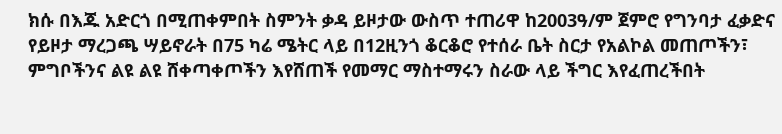ክሱ በእጁ አድርጎ በሚጠቀምበት ስምንት ቃዳ ይዞታው ውስጥ ተጠሪዋ ከ2003ዓ/ም ጀምሮ የግንባታ ፈቃድና የይዞታ ማረጋጫ ሣይኖራት በ75 ካሬ ሜትር ላይ በ12ዚንጎ ቆርቆሮ የተሰራ ቤት ስርታ የአልኮል መጠጦችን፣ ምግቦችንና ልዩ ልዩ ሸቀጣቀጦችን እየሸጠች የመማር ማስተማሩን ስራው ላይ ችግር እየፈጠረችበት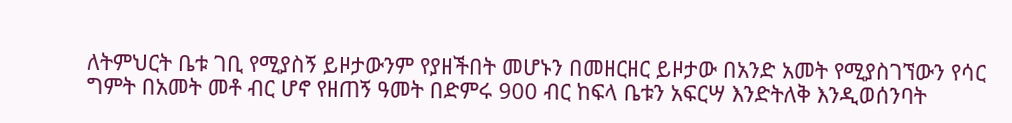ለትምህርት ቤቱ ገቢ የሚያስኝ ይዞታውንም የያዘችበት መሆኑን በመዘርዘር ይዞታው በአንድ አመት የሚያስገኘውን የሳር ግምት በአመት መቶ ብር ሆኖ የዘጠኝ ዓመት በድምሩ 900 ብር ከፍላ ቤቱን አፍርሣ እንድትለቅ እንዲወሰንባት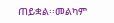ጠይቋል፡፡መልካም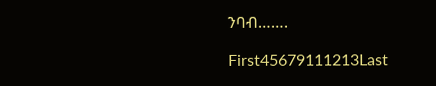ንባብ…….

First45679111213Last